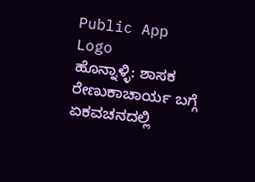Public App Logo
ಹೊನ್ನಾಳ್ಳಿ: ಶಾಸಕ ರೇಣುಕಾಚಾರ್ಯ ಬಗ್ಗೆ ಏಕವಚನದಲ್ಲಿ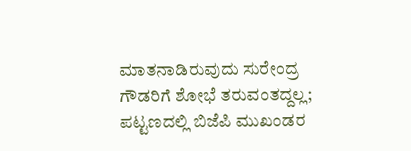ಮಾತನಾಡಿರುವುದು ಸುರೇಂದ್ರ ಗೌಡರಿಗೆ ಶೋಭೆ ತರುವಂತದ್ದಲ್ಲ; ಪಟ್ಟಣದಲ್ಲಿ ಬಿಜೆಪಿ ಮುಖಂಡರ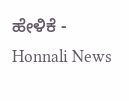ಹೇಳಿಕೆ - Honnali News